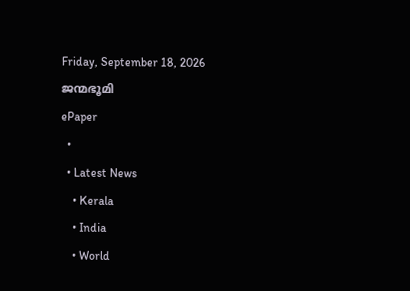Friday, September 18, 2026
ജന്മഭൂമി
ePaper
  •
  • Latest News
    • Kerala
    • India
    • World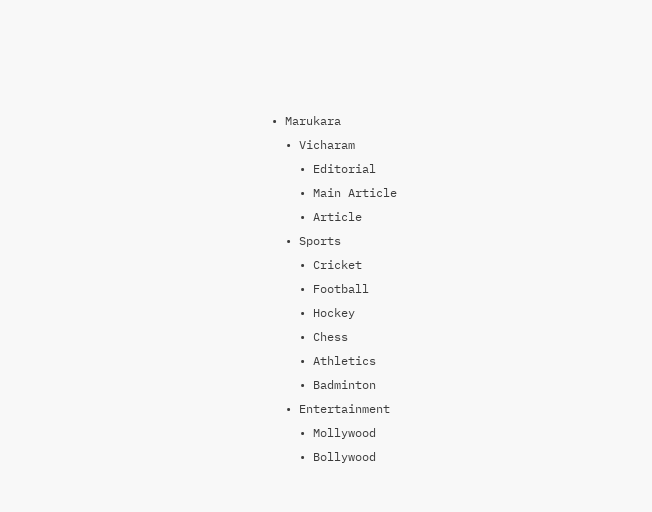• Marukara
  • Vicharam
    • Editorial
    • Main Article
    • Article
  • Sports
    • Cricket
    • Football
    • Hockey
    • Chess
    • Athletics
    • Badminton
  • Entertainment
    • Mollywood
    • Bollywood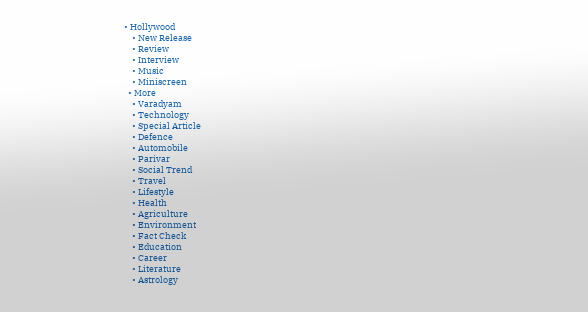• Hollywood
    • New Release
    • Review
    • Interview
    • Music
    • Miniscreen
  • More
    • Varadyam
    • Technology
    • Special Article
    • Defence
    • Automobile
    • Parivar
    • Social Trend
    • Travel
    • Lifestyle
    • Health
    • Agriculture
    • Environment
    • Fact Check
    • Education
    • Career
    • Literature
    • Astrology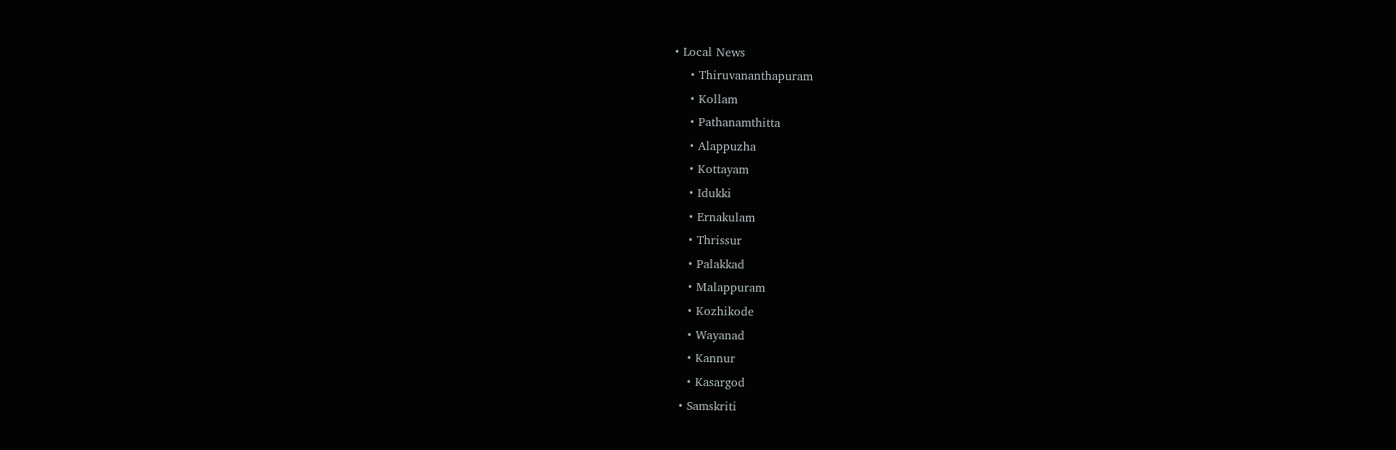• Local News
    • Thiruvananthapuram
    • Kollam
    • Pathanamthitta
    • Alappuzha
    • Kottayam
    • Idukki
    • Ernakulam
    • Thrissur
    • Palakkad
    • Malappuram
    • Kozhikode
    • Wayanad
    • Kannur
    • Kasargod
  • Samskriti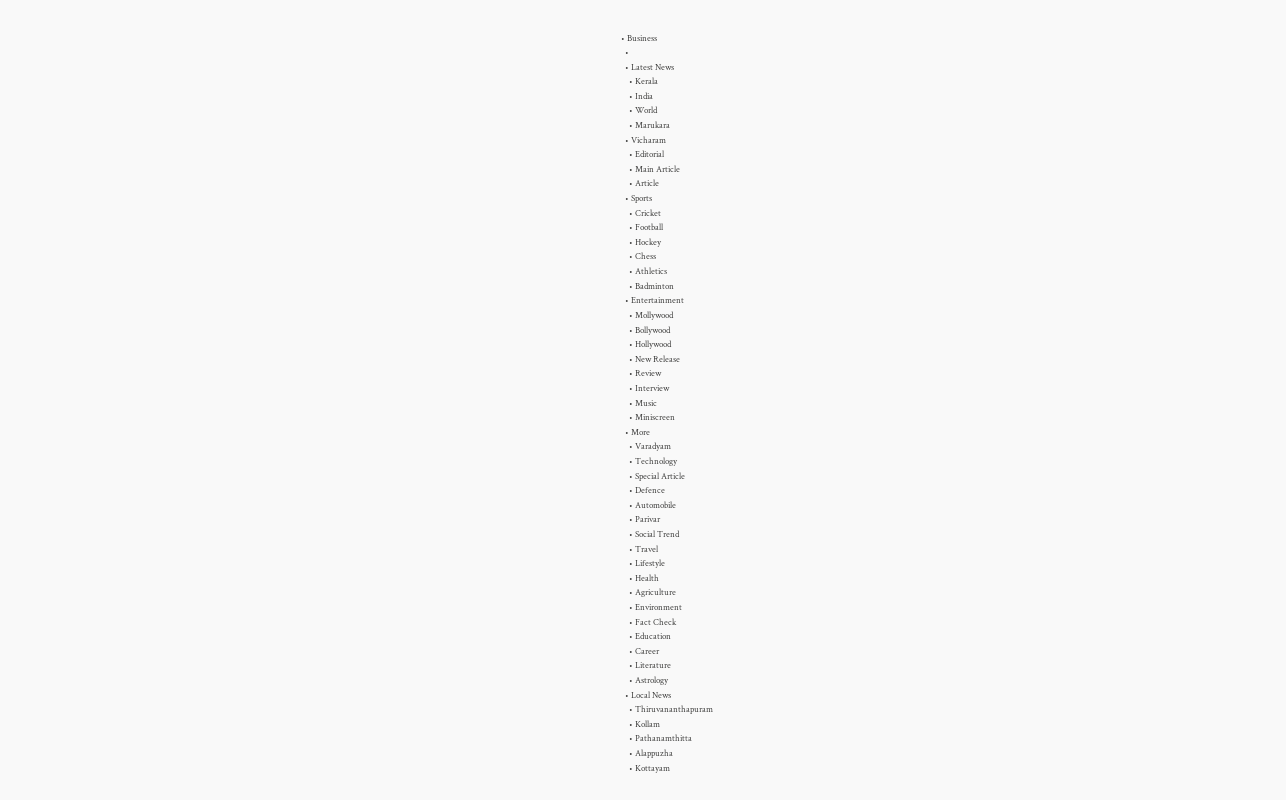• Business
  •
  • Latest News
    • Kerala
    • India
    • World
    • Marukara
  • Vicharam
    • Editorial
    • Main Article
    • Article
  • Sports
    • Cricket
    • Football
    • Hockey
    • Chess
    • Athletics
    • Badminton
  • Entertainment
    • Mollywood
    • Bollywood
    • Hollywood
    • New Release
    • Review
    • Interview
    • Music
    • Miniscreen
  • More
    • Varadyam
    • Technology
    • Special Article
    • Defence
    • Automobile
    • Parivar
    • Social Trend
    • Travel
    • Lifestyle
    • Health
    • Agriculture
    • Environment
    • Fact Check
    • Education
    • Career
    • Literature
    • Astrology
  • Local News
    • Thiruvananthapuram
    • Kollam
    • Pathanamthitta
    • Alappuzha
    • Kottayam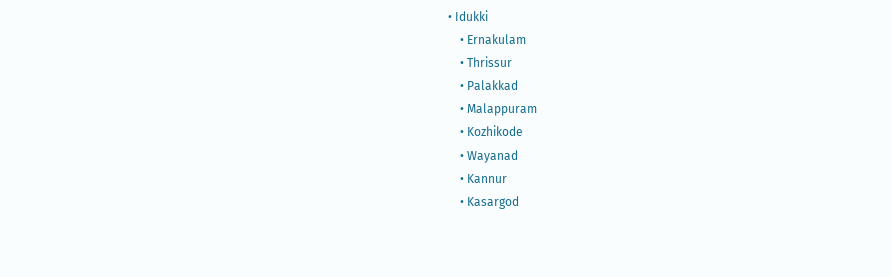• Idukki
    • Ernakulam
    • Thrissur
    • Palakkad
    • Malappuram
    • Kozhikode
    • Wayanad
    • Kannur
    • Kasargod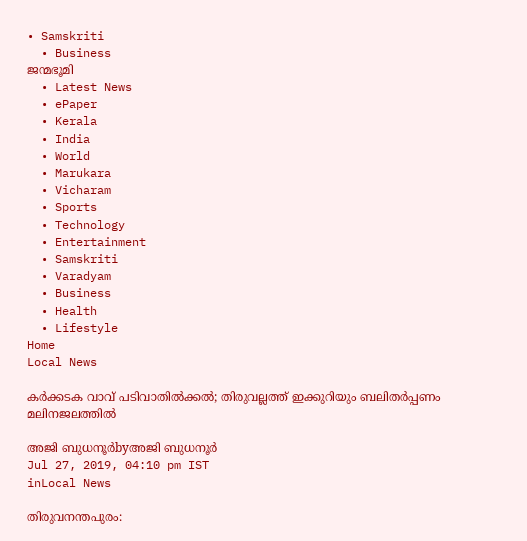• Samskriti
  • Business
ജന്മഭൂമി
  • Latest News
  • ePaper
  • Kerala
  • India
  • World
  • Marukara
  • Vicharam
  • Sports
  • Technology
  • Entertainment
  • Samskriti
  • Varadyam
  • Business
  • Health
  • Lifestyle
Home
Local News

കര്‍ക്കടക വാവ് പടിവാതില്‍ക്കല്‍; തിരുവല്ലത്ത് ഇക്കുറിയും ബലിതർപ്പണം മലിനജലത്തിൽ

അജി ബുധനൂര്‍byഅജി ബുധനൂര്‍
Jul 27, 2019, 04:10 pm IST
inLocal News

തിരുവനന്തപുരം: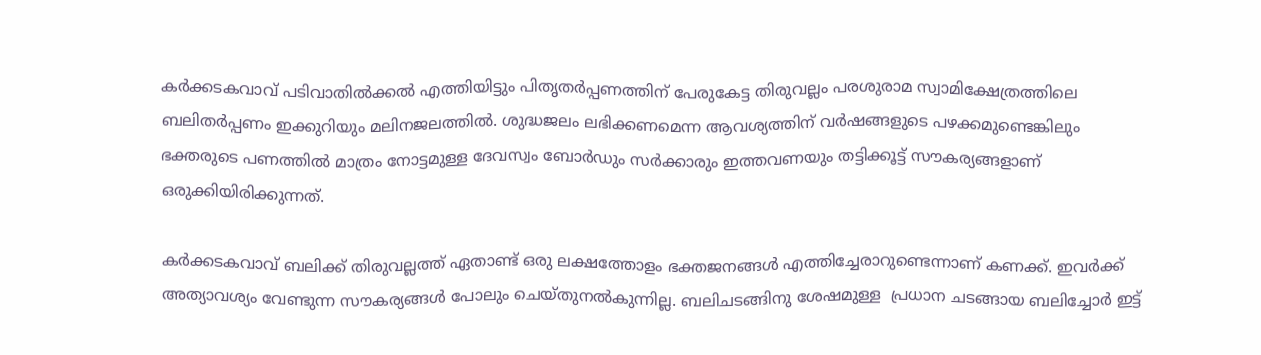കര്‍ക്കടകവാവ് പടിവാതില്‍ക്കല്‍ എത്തിയിട്ടും പിതൃതര്‍പ്പണത്തിന് പേരുകേട്ട തിരുവല്ലം പരശുരാമ സ്വാമിക്ഷേത്രത്തിലെ ബലിതര്‍പ്പണം ഇക്കുറിയും മലിനജലത്തില്‍. ശുദ്ധജലം ലഭിക്കണമെന്ന ആവശ്യത്തിന് വര്‍ഷങ്ങളുടെ പഴക്കമുണ്ടെങ്കിലും ഭക്തരുടെ പണത്തില്‍ മാത്രം നോട്ടമുള്ള ദേവസ്വം ബോര്‍ഡും സര്‍ക്കാരും ഇത്തവണയും തട്ടിക്കൂട്ട് സൗകര്യങ്ങളാണ്  ഒരുക്കിയിരിക്കുന്നത്.

കര്‍ക്കടകവാവ് ബലിക്ക് തിരുവല്ലത്ത് ഏതാണ്ട് ഒരു ലക്ഷത്തോളം ഭക്തജനങ്ങള്‍ എത്തിച്ചേരാറുണ്ടെന്നാണ് കണക്ക്. ഇവര്‍ക്ക് അത്യാവശ്യം വേണ്ടുന്ന സൗകര്യങ്ങള്‍ പോലും ചെയ്തുനല്‍കുന്നില്ല. ബലിചടങ്ങിനു ശേഷമുള്ള  പ്രധാന ചടങ്ങായ ബലിച്ചോര്‍ ഇട്ട്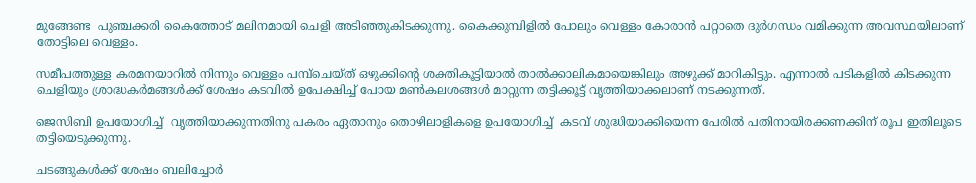മുങ്ങേണ്ട  പുഞ്ചക്കരി കൈത്തോട് മലിനമായി ചെളി അടിഞ്ഞുകിടക്കുന്നു. കൈക്കുമ്പിളില്‍ പോലും വെള്ളം കോരാന്‍ പറ്റാതെ ദുര്‍ഗന്ധം വമിക്കുന്ന അവസ്ഥയിലാണ് തോട്ടിലെ വെള്ളം.

സമീപത്തുള്ള കരമനയാറില്‍ നിന്നും വെള്ളം പമ്പ്‌ചെയ്ത് ഒഴുക്കിന്റെ ശക്തികൂട്ടിയാല്‍ താല്‍ക്കാലികമായെങ്കിലും അഴുക്ക് മാറികിട്ടും. എന്നാല്‍ പടികളില്‍ കിടക്കുന്ന ചെളിയും ശ്രാദ്ധകര്‍മങ്ങള്‍ക്ക് ശേഷം കടവില്‍ ഉപേക്ഷിച്ച് പോയ മണ്‍കലശങ്ങള്‍ മാറ്റുന്ന തട്ടിക്കൂട്ട് വൃത്തിയാക്കലാണ് നടക്കുന്നത്.

ജെസിബി ഉപയോഗിച്ച്  വൃത്തിയാക്കുന്നതിനു പകരം ഏതാനും തൊഴിലാളികളെ ഉപയോഗിച്ച്  കടവ് ശുദ്ധിയാക്കിയെന്ന പേരില്‍ പതിനായിരക്കണക്കിന് രൂപ ഇതിലൂടെ തട്ടിയെടുക്കുന്നു.

ചടങ്ങുകള്‍ക്ക് ശേഷം ബലിച്ചോര്‍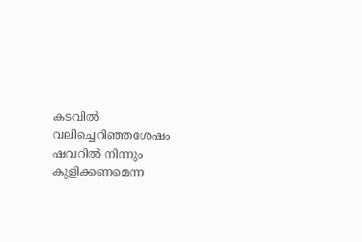കടവില്‍ വലിച്ചെറിഞ്ഞശേഷം ഷവറില്‍ നിന്നും കുളിക്കണമെന്ന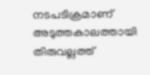നടപടിക്രമാണ് അടുത്തകാലത്തായി തിരുവല്ലത്ത്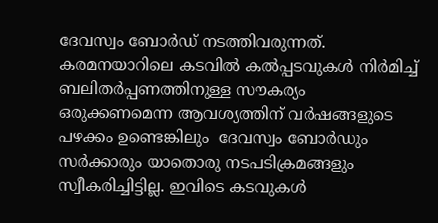ദേവസ്വം ബോര്‍ഡ് നടത്തിവരുന്നത്. കരമനയാറിലെ കടവില്‍ കല്‍പ്പടവുകള്‍ നിര്‍മിച്ച് ബലിതര്‍പ്പണത്തിനുള്ള സൗകര്യം ഒരുക്കണമെന്ന ആവശ്യത്തിന് വര്‍ഷങ്ങളുടെ പഴക്കം ഉണ്ടെങ്കിലും  ദേവസ്വം ബോര്‍ഡും സര്‍ക്കാരും യാതൊരു നടപടിക്രമങ്ങളും സ്വീകരിച്ചിട്ടില്ല. ഇവിടെ കടവുകള്‍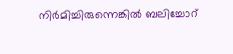നിര്‍മിച്ചിരുന്നെങ്കില്‍ ബലിച്ചോറ്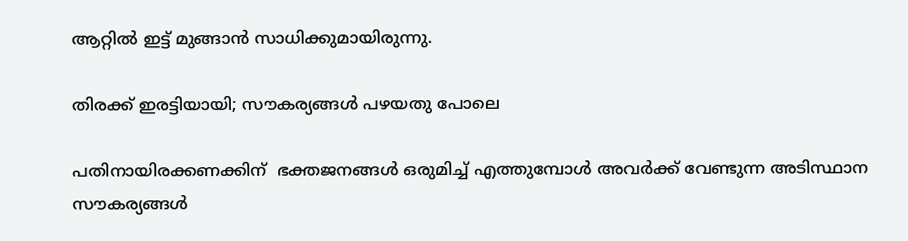ആറ്റില്‍ ഇട്ട് മുങ്ങാന്‍ സാധിക്കുമായിരുന്നു.

തിരക്ക് ഇരട്ടിയായി; സൗകര്യങ്ങള്‍ പഴയതു പോലെ

പതിനായിരക്കണക്കിന്  ഭക്തജനങ്ങള്‍ ഒരുമിച്ച് എത്തുമ്പോള്‍ അവര്‍ക്ക് വേണ്ടുന്ന അടിസ്ഥാന സൗകര്യങ്ങള്‍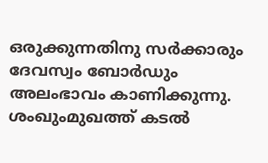ഒരുക്കുന്നതിനു സര്‍ക്കാരും ദേവസ്വം ബോര്‍ഡും അലംഭാവം കാണിക്കുന്നു. ശംഖുംമുഖത്ത് കടല്‍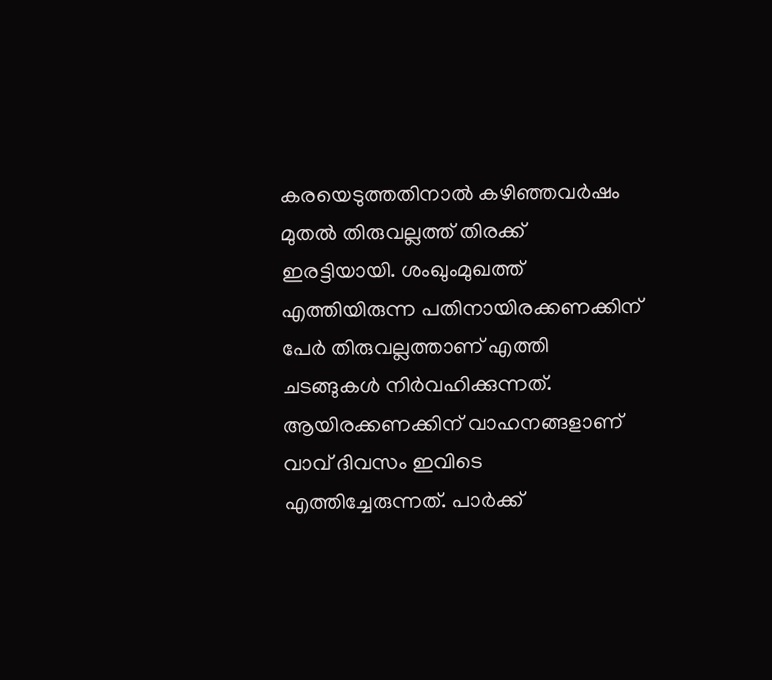കരയെടുത്തതിനാല്‍ കഴിഞ്ഞവര്‍ഷം മുതല്‍ തിരുവല്ലത്ത് തിരക്ക്  ഇരട്ടിയായി. ശംഖുംമുഖത്ത് എത്തിയിരുന്ന പതിനായിരക്കണക്കിന് പേര്‍ തിരുവല്ലത്താണ് എത്തി ചടങ്ങുകള്‍ നിര്‍വഹിക്കുന്നത്.  ആയിരക്കണക്കിന് വാഹനങ്ങളാണ് വാവ് ദിവസം ഇവിടെ എത്തിച്ചേരുന്നത്. പാര്‍ക്ക്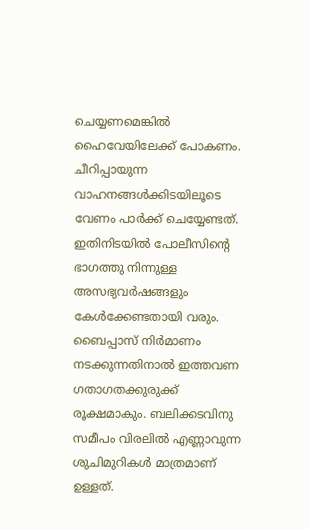ചെയ്യണമെങ്കില്‍ ഹൈവേയിലേക്ക് പോകണം.  ചീറിപ്പായുന്ന വാഹനങ്ങള്‍ക്കിടയിലൂടെ വേണം പാര്‍ക്ക് ചെയ്യേണ്ടത്. ഇതിനിടയില്‍ പോലീസിന്റെ ഭാഗത്തു നിന്നുള്ള അസഭ്യവര്‍ഷങ്ങളും കേള്‍ക്കേണ്ടതായി വരും. ബൈപ്പാസ് നിര്‍മാണം നടക്കുന്നതിനാല്‍ ഇത്തവണ ഗതാഗതക്കുരുക്ക് രൂക്ഷമാകും. ബലിക്കടവിനു സമീപം വിരലില്‍ എണ്ണാവുന്ന ശുചിമുറികള്‍ മാത്രമാണ് ഉള്ളത്.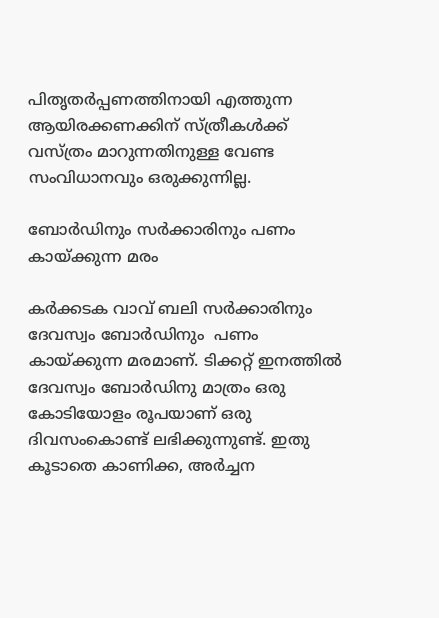പിതൃതര്‍പ്പണത്തിനായി എത്തുന്ന ആയിരക്കണക്കിന് സ്ത്രീകള്‍ക്ക് വസ്ത്രം മാറുന്നതിനുള്ള വേണ്ട സംവിധാനവും ഒരുക്കുന്നില്ല.

ബോര്‍ഡിനും സര്‍ക്കാരിനും പണം കായ്‌ക്കുന്ന മരം

കര്‍ക്കടക വാവ് ബലി സര്‍ക്കാരിനും ദേവസ്വം ബോര്‍ഡിനും  പണം കായ്‌ക്കുന്ന മരമാണ്. ടിക്കറ്റ് ഇനത്തില്‍ ദേവസ്വം ബോര്‍ഡിനു മാത്രം ഒരു കോടിയോളം രൂപയാണ് ഒരു ദിവസംകൊണ്ട് ലഭിക്കുന്നുണ്ട്. ഇതു കൂടാതെ കാണിക്ക, അര്‍ച്ചന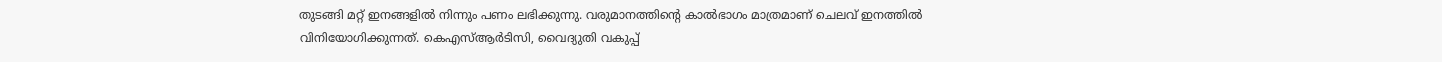തുടങ്ങി മറ്റ് ഇനങ്ങളില്‍ നിന്നും പണം ലഭിക്കുന്നു. വരുമാനത്തിന്റെ കാല്‍ഭാഗം മാത്രമാണ് ചെലവ് ഇനത്തില്‍ വിനിയോഗിക്കുന്നത്. കെഎസ്ആര്‍ടിസി, വൈദ്യുതി വകുപ്പ്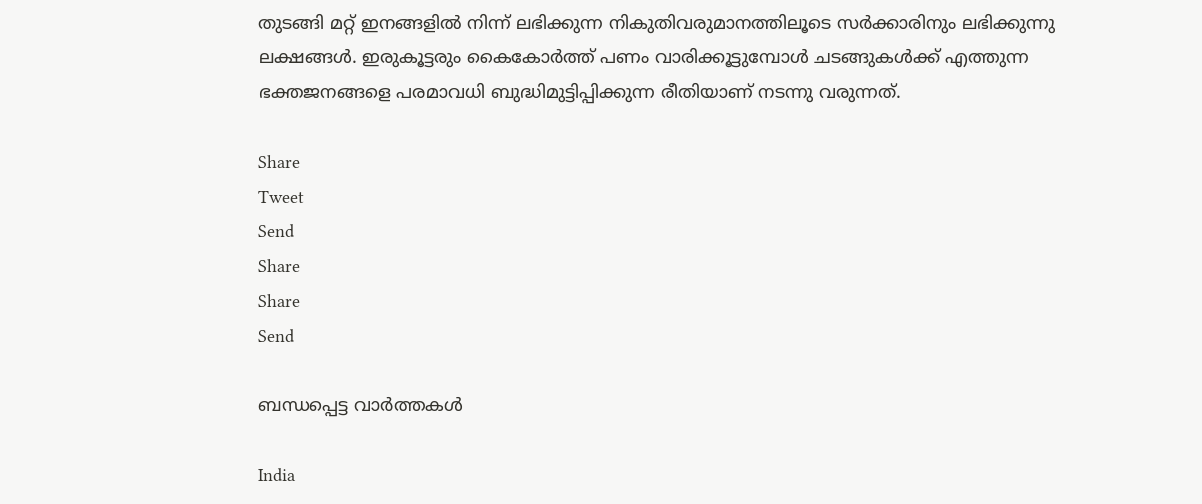തുടങ്ങി മറ്റ് ഇനങ്ങളില്‍ നിന്ന് ലഭിക്കുന്ന നികുതിവരുമാനത്തിലൂടെ സര്‍ക്കാരിനും ലഭിക്കുന്നു ലക്ഷങ്ങള്‍. ഇരുകൂട്ടരും കൈകോര്‍ത്ത് പണം വാരിക്കൂട്ടുമ്പോള്‍ ചടങ്ങുകള്‍ക്ക് എത്തുന്ന ഭക്തജനങ്ങളെ പരമാവധി ബുദ്ധിമുട്ടിപ്പിക്കുന്ന രീതിയാണ് നടന്നു വരുന്നത്.

Share
Tweet
Send
Share
Share
Send

ബന്ധപ്പെട്ട വാര്‍ത്തകള്‍

India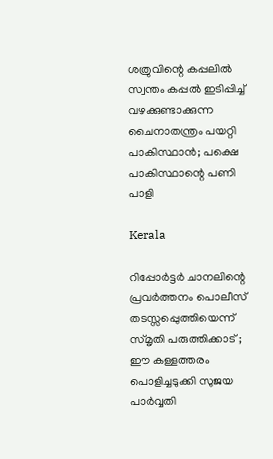ശത്രുവിന്റെ കപ്പലില്‍ സ്വന്തം കപ്പല്‍ ഇടിപ്പിച്ച് വഴക്കുണ്ടാക്കുന്ന ചൈനാതന്ത്രം പയറ്റി പാകിസ്ഥാന്‍; പക്ഷെ പാകിസ്ഥാന്റെ പണി പാളി

Kerala

റിപ്പോര്‍ട്ടര്‍ ചാനലിന്റെ പ്രവര്‍ത്തനം പൊലീസ് തടസ്സപ്പെുത്തിയെന്ന് സ്മൃതി പരുത്തിക്കാട് ; ഈ കള്ളത്തരം പൊളിച്ചടുക്കി സുജയ പാര്‍വ്വതി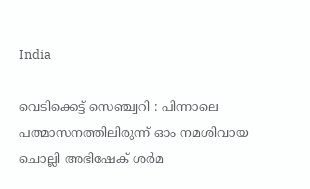India

വെടിക്കെട്ട് സെഞ്ച്വറി : പിന്നാലെ പത്മാസനത്തിലിരുന്ന് ഓം നമശിവായ ചൊല്ലി അഭിഷേക് ശര്‍മ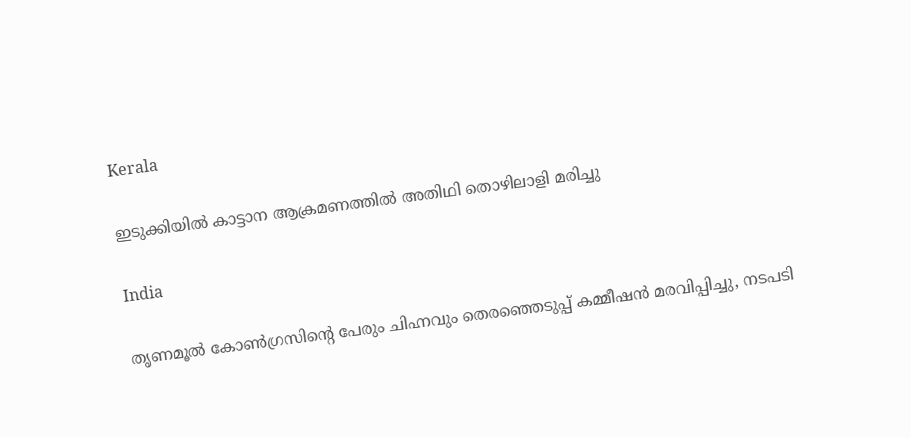Kerala

ഇടുക്കിയില്‍ കാട്ടാന ആക്രമണത്തില്‍ അതിഥി തൊഴിലാളി മരിച്ചു

India

തൃണമൂല്‍ കോണ്‍ഗ്രസിന്റെ പേരും ചിഹ്നവും തെരഞ്ഞെടുപ്പ് കമ്മീഷന്‍ മരവിപ്പിച്ചു, നടപടി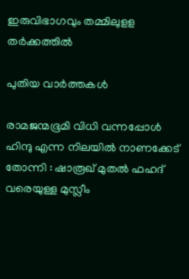ഇരുവിഭാഗവും തമ്മിലുളള തര്‍ക്കത്തില്‍

പുതിയ വാര്‍ത്തകള്‍

രാമജന്മഭൂമി വിധി വന്നപ്പോൾ ഹിന്ദു എന്ന നിലയിൽ നാണക്കേട് തോന്നി : ഷാരൂഖ് മുതൽ ഫഹദ് വരെയുള്ള മുസ്ലീം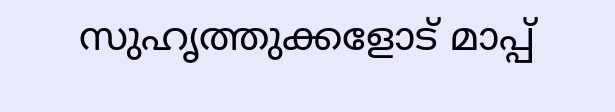സുഹൃത്തുക്കളോട് മാപ്പ്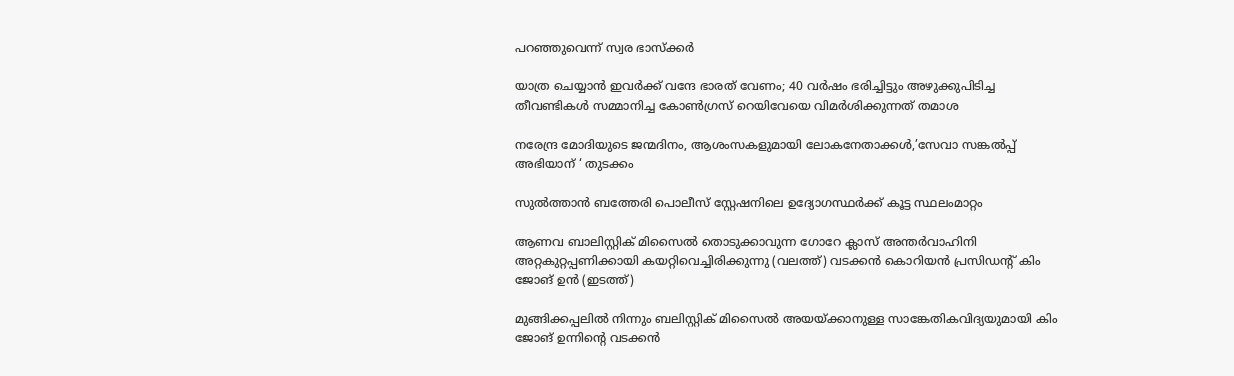പറഞ്ഞുവെന്ന് സ്വര ഭാസ്ക്കർ

യാത്ര ചെയ്യാന്‍ ഇവര്‍ക്ക് വന്ദേ ഭാരത് വേണം; 40 വര്‍ഷം ഭരിച്ചിട്ടും അഴുക്കുപിടിച്ച തീവണ്ടികള്‍ സമ്മാനിച്ച കോണ്‍ഗ്രസ് റെയിവേയെ വിമര്‍ശിക്കുന്നത് തമാശ

നരേന്ദ്ര മോദിയുടെ ജന്മദിനം, ആശംസകളുമായി ലോകനേതാക്കള്‍,’സേവാ സങ്കല്‍പ്പ് അഭിയാന് ‘ തുടക്കം

സുല്‍ത്താന്‍ ബത്തേരി പൊലീസ് സ്റ്റേഷനിലെ ഉദ്യോഗസ്ഥര്‍ക്ക് കൂട്ട സ്ഥലംമാറ്റം

ആണവ ബാലിസ്റ്റിക് മിസൈല്‍ തൊടുക്കാവുന്ന ഗോറേ ക്ലാസ് അന്തര്‍വാഹിനി അറ്റകുറ്റപ്പണിക്കായി കയറ്റിവെച്ചിരിക്കുന്നു (വലത്ത്) വടക്കന്‍ കൊറിയന്‍ പ്രസിഡന്‍റ് കിം ജോങ് ഉന്‍ (ഇടത്ത്)

മുങ്ങിക്കപ്പലില്‍ നിന്നും ബലിസ്റ്റിക് മിസൈല്‍ അയയ്‌ക്കാനുള്ള സാങ്കേതികവിദ്യയുമായി കിം ജോങ് ഉന്നിന്റെ വടക്കന്‍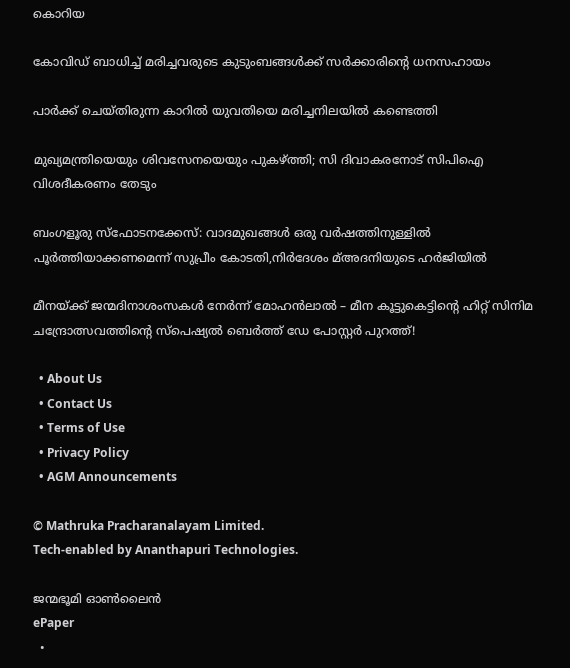കൊറിയ

കോവിഡ് ബാധിച്ച് മരിച്ചവരുടെ കുടുംബങ്ങള്‍ക്ക് സര്‍ക്കാരിന്റെ ധനസഹായം

പാര്‍ക്ക് ചെയ്തിരുന്ന കാറില്‍ യുവതിയെ മരിച്ചനിലയില്‍ കണ്ടെത്തി

മുഖ്യമന്ത്രിയെയും ശിവസേനയെയും പുകഴ്‌ത്തി; സി ദിവാകരനോട് സിപിഐ വിശദീകരണം തേടും

ബംഗളൂരു സ്‌ഫോടനക്കേസ്: വാദമുഖങ്ങള്‍ ഒരു വര്‍ഷത്തിനുള്ളില്‍ പൂര്‍ത്തിയാക്കണമെന്ന് സുപ്രീം കോടതി,നിര്‍ദേശം മ്അദനിയുടെ ഹര്‍ജിയില്‍

മീനയ്‌ക്ക് ജന്മദിനാശംസകള്‍ നേര്‍ന്ന് മോഹൻലാൽ – മീന കൂട്ടുകെട്ടിന്റെ ഹിറ്റ് സിനിമ ചന്ദ്രോത്സവത്തിന്റെ സ്പെഷ്യൽ ബെർത്ത് ഡേ പോസ്റ്റർ പുറത്ത്!

  • About Us
  • Contact Us
  • Terms of Use
  • Privacy Policy
  • AGM Announcements

© Mathruka Pracharanalayam Limited.
Tech-enabled by Ananthapuri Technologies.

ജന്മഭൂമി ഓണ്‍ലൈന്‍
ePaper
  •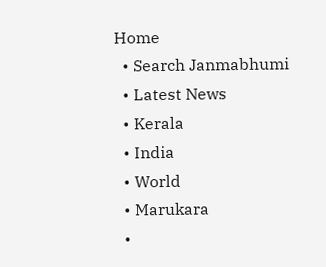Home
  • Search Janmabhumi
  • Latest News
  • Kerala
  • India
  • World
  • Marukara
  •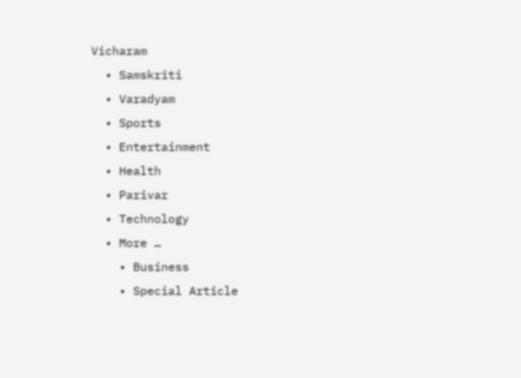Vicharam
  • Samskriti
  • Varadyam
  • Sports
  • Entertainment
  • Health
  • Parivar
  • Technology
  • More …
    • Business
    • Special Article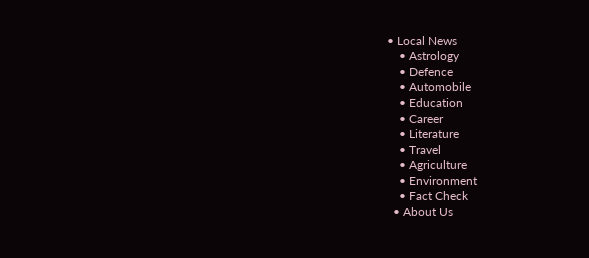• Local News
    • Astrology
    • Defence
    • Automobile
    • Education
    • Career
    • Literature
    • Travel
    • Agriculture
    • Environment
    • Fact Check
  • About Us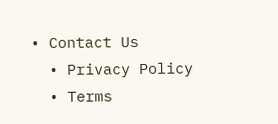• Contact Us
  • Privacy Policy
  • Terms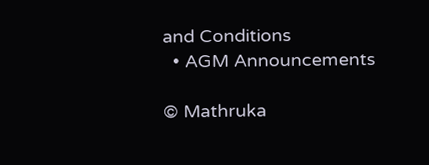and Conditions
  • AGM Announcements

© Mathruka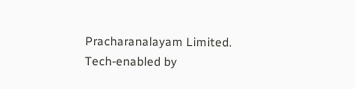Pracharanalayam Limited.
Tech-enabled by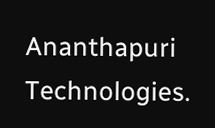Ananthapuri Technologies.